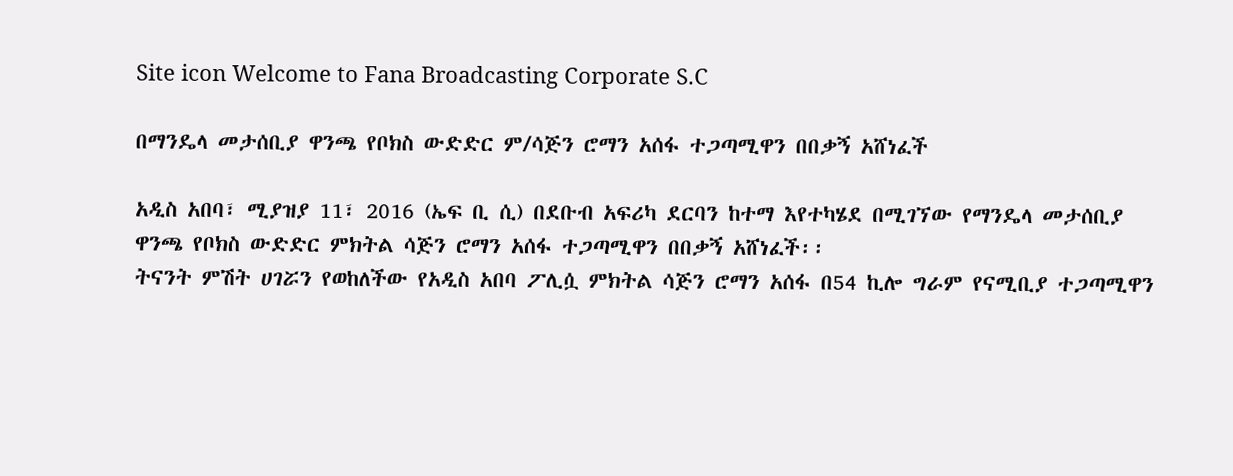Site icon Welcome to Fana Broadcasting Corporate S.C

በማንዴላ መታሰቢያ ዋንጫ የቦክስ ውድድር ም/ሳጅን ሮማን አሰፋ ተጋጣሚዋን በበቃኝ አሸነፈች

አዲስ አበባ፣ ሚያዝያ 11፣ 2016 (ኤፍ ቢ ሲ) በደቡብ አፍሪካ ደርባን ከተማ እየተካሄደ በሚገኘው የማንዴላ መታሰቢያ ዋንጫ የቦክስ ውድድር ምክትል ሳጅን ሮማን አሰፋ ተጋጣሚዋን በበቃኝ አሸነፈች፡፡
ትናንት ምሽት ሀገሯን የወከለችው የአዲስ አበባ ፖሊሷ ምክትል ሳጅን ሮማን አሰፋ በ54 ኪሎ ግራም የናሚቢያ ተጋጣሚዋን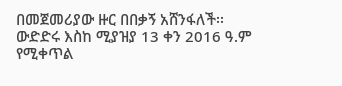በመጀመሪያው ዙር በበቃኝ አሸንፋለች፡፡
ውድድሩ እስከ ሚያዝያ 13 ቀን 2016 ዓ.ም የሚቀጥል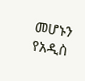መሆኑን የአዲስ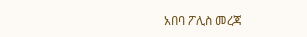አበባ ፖሊስ መረጃ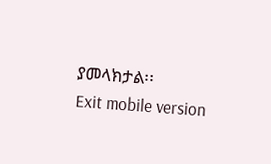ያመላክታል፡፡
Exit mobile version